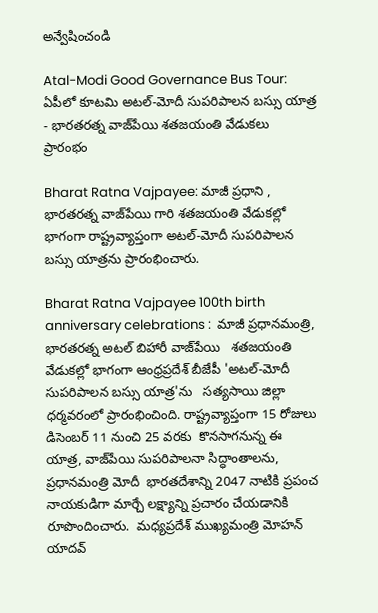అన్వేషించండి

Atal-Modi Good Governance Bus Tour: ఏపీలో కూటమి అటల్-మోదీ సుపరిపాలన బస్సు యాత్ర - భారతరత్న వాజ్‌పేయి శతజయంతి వేడుకలు ప్రారంభం

Bharat Ratna Vajpayee: మాజీ ప్రధాని , భారతరత్న వాజ్‌పేయి గారి శతజయంతి వేడుకల్లో భాగంగా రాష్ట్రవ్యాప్తంగా అటల్-మోదీ సుపరిపాలన బస్సు యాత్రను ప్రారంభించారు.

Bharat Ratna Vajpayee 100th birth anniversary celebrations :  మాజీ ప్రధానమంత్రి, భారతరత్న అటల్ బిహారీ వాజ్‌పేయి   శతజయంతి వేడుకల్లో భాగంగా ఆంధ్రప్రదేశ్ బీజేపీ 'అటల్-మోదీ సుపరిపాలన బస్సు యాత్ర'ను   సత్యసాయి జిల్లా ధర్మవరంలో ప్రారంభించింది. రాష్ట్రవ్యాప్తంగా 15 రోజులు డిసెంబర్ 11 నుంచి 25 వరకు  కొనసాగనున్న ఈ యాత్ర, వాజ్‌పేయి సుపరిపాలనా సిద్ధాంతాలను, ప్రధానమంత్రి మోదీ  భారతదేశాన్ని 2047 నాటికి ప్రపంచ నాయకుడిగా మార్చే లక్ష్యాన్ని ప్రచారం చేయడానికి రూపొందించారు.  మధ్యప్రదేశ్ ముఖ్యమంత్రి మోహన్ యాదవ్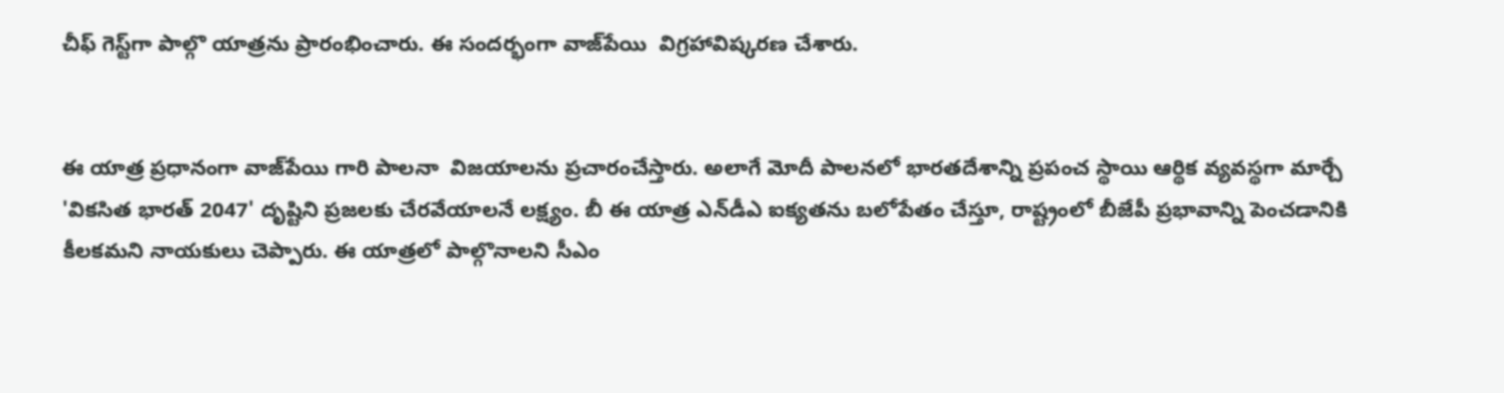చీఫ్ గెస్ట్‌గా పాల్గొ యాత్రను ప్రారంభించారు. ఈ సందర్భంగా వాజ్‌పేయి  విగ్రహావిష్కరణ చేశారు.


ఈ యాత్ర ప్రధానంగా వాజ్‌పేయి గారి పాలనా  విజయాలను ప్రచారంచేస్తారు. అలాగే మోదీ పాలనలో భారతదేశాన్ని ప్రపంచ స్థాయి ఆర్థిక వ్యవస్థగా మార్చే 'వికసిత భారత్ 2047' దృష్టిని ప్రజలకు చేరవేయాలనే లక్ష్యం. బీ ఈ యాత్ర ఎన్‌డీఎ ఐక్యతను బలోపేతం చేస్తూ, రాష్ట్రంలో బీజేపీ ప్రభావాన్ని పెంచడానికి కీలకమని నాయకులు చెప్పారు. ఈ యాత్రలో పాల్గొనాలని సీఎం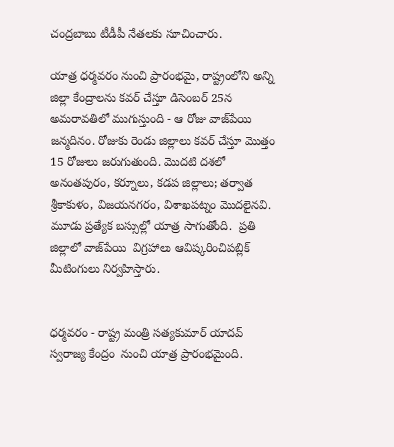చంద్రబాబు టీడీపీ నేతలకు సూచించారు.

యాత్ర ధర్మవరం నుంచి ప్రారంభమై, రాష్ట్రంలోని అన్ని జిల్లా కేంద్రాలను కవర్ చేస్తూ డిసెంబర్ 25న అమరావతిలో ముగుస్తుంది - ఆ రోజు వాజ్‌పేయి జన్మదినం. రోజుకు రెండు జిల్లాలు కవర్ చేస్తూ మొత్తం 15 రోజులు జరుగుతుంది. మొదటి దశలో అనంతపురం, కర్నూలు, కడప జిల్లాలు; తర్వాత శ్రీకాకుళం, విజయనగరం, విశాఖపట్నం మొదలైనవి. మూడు ప్రత్యేక బస్సుల్లో యాత్ర సాగుతోంది.  ప్రతి జిల్లాలో వాజ్‌పేయి  విగ్రహాలు ఆవిష్కరించిపబ్లిక్ మీటింగులు నిర్వహిస్తారు.


ధర్మవరం - రాష్ట్ర మంత్రి సత్యకుమార్ యాదవ్ స్వరాజ్య కేంద్రం  నుంచి యాత్ర ప్రారంభమైంది.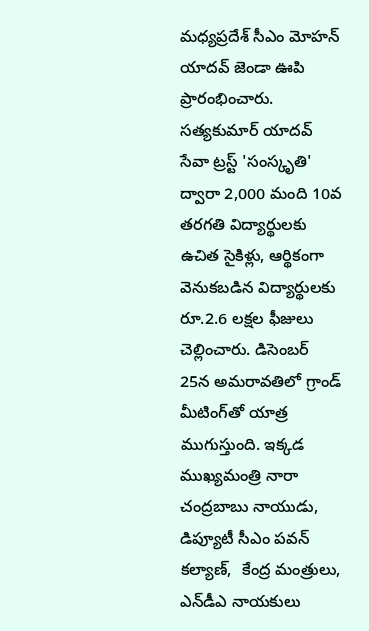మధ్యప్రదేశ్ సీఎం మోహన్ యాదవ్ జెండా ఊపి ప్రారంభించారు.  సత్యకుమార్ యాదవ్ సేవా ట్రస్ట్ 'సంస్కృతి' ద్వారా 2,000 మంది 10వ తరగతి విద్యార్థులకు ఉచిత సైకిళ్లు, ఆర్థికంగా వెనుకబడిన విద్యార్థులకు రూ.2.6 లక్షల ఫీజులు చెల్లించారు. డిసెంబర్ 25న అమరావతిలో గ్రాండ్ మీటింగ్‌తో యాత్ర ముగుస్తుంది. ఇక్కడ ముఖ్యమంత్రి నారా చంద్రబాబు నాయుడు, డిప్యూటీ సీఎం పవన్ కల్యాణ్,  కేంద్ర మంత్రులు, ఎన్‌డీఎ నాయకులు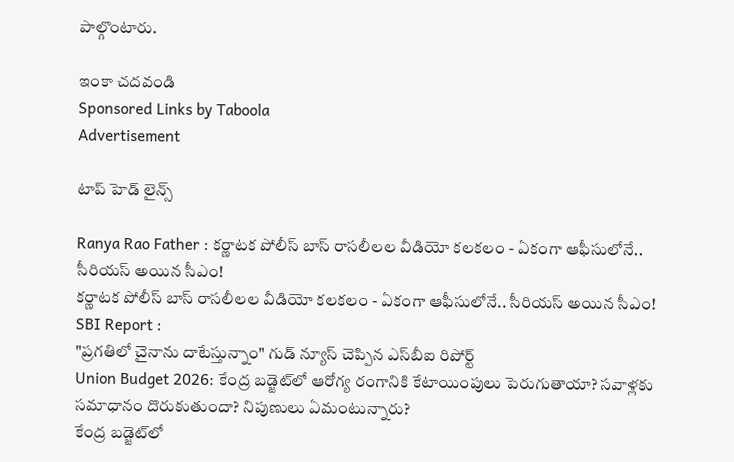పాల్గొంటారు.

ఇంకా చదవండి
Sponsored Links by Taboola
Advertisement

టాప్ హెడ్ లైన్స్

Ranya Rao Father : కర్ణాటక పోలీస్ బాస్ రాసలీలల వీడియో కలకలం - ఏకంగా ఆఫీసులోనే.. సీరియస్ అయిన సీఎం!
కర్ణాటక పోలీస్ బాస్ రాసలీలల వీడియో కలకలం - ఏకంగా ఆఫీసులోనే.. సీరియస్ అయిన సీఎం!
SBI Report :
"ప్రగతిలో చైనాను దాటేస్తున్నాం" గుడ్ న్యూస్ చెప్పిన ఎస్‌బీఐ రిపోర్ట్
Union Budget 2026: కేంద్ర బడ్జెట్‌లో ఆరోగ్య రంగానికి కేటాయింపులు పెరుగుతాయా? సవాళ్లకు సమాధానం దొరుకుతుందా? నిపుణులు ఏమంటున్నారు?
కేంద్ర బడ్జెట్‌లో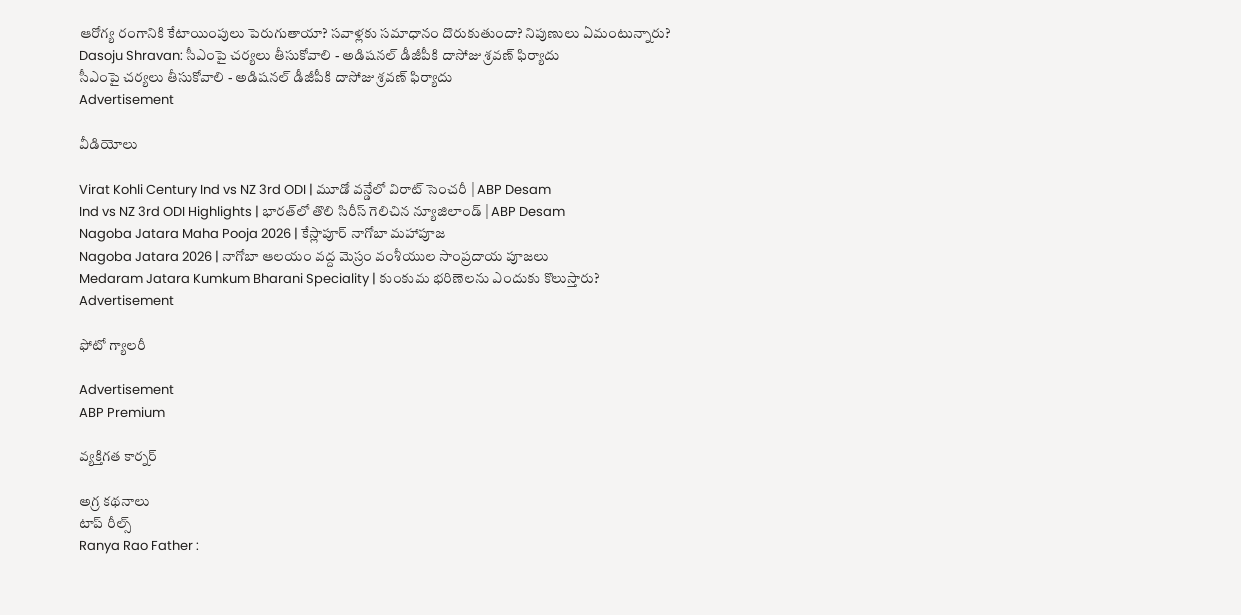ఆరోగ్య రంగానికి కేటాయింపులు పెరుగుతాయా? సవాళ్లకు సమాధానం దొరుకుతుందా? నిపుణులు ఏమంటున్నారు?
Dasoju Shravan: సీఎంపై చర్యలు తీసుకోవాలి - అడిషనల్ డీజీపీకి దాసోజు శ్రవణ్ ఫిర్యాదు
సీఎంపై చర్యలు తీసుకోవాలి - అడిషనల్ డీజీపీకి దాసోజు శ్రవణ్ ఫిర్యాదు
Advertisement

వీడియోలు

Virat Kohli Century Ind vs NZ 3rd ODI | మూడో వన్డేలో విరాట్ సెంచరీ | ABP Desam
Ind vs NZ 3rd ODI Highlights | భారత్‌లో తొలి సిరీస్ గెలిచిన న్యూజిలాండ్ | ABP Desam
Nagoba Jatara Maha Pooja 2026 | కేస్లాపూర్ నాగోబా మహాపూజ
Nagoba Jatara 2026 | నాగోబా ఆలయం వద్ద మెస్రం వంశీయుల సాంప్రదాయ పూజలు
Medaram Jatara Kumkum Bharani Speciality | కుంకుమ భరిణెలను ఎందుకు కొలుస్తారు?
Advertisement

ఫోటో గ్యాలరీ

Advertisement
ABP Premium

వ్యక్తిగత కార్నర్

అగ్ర కథనాలు
టాప్ రీల్స్
Ranya Rao Father :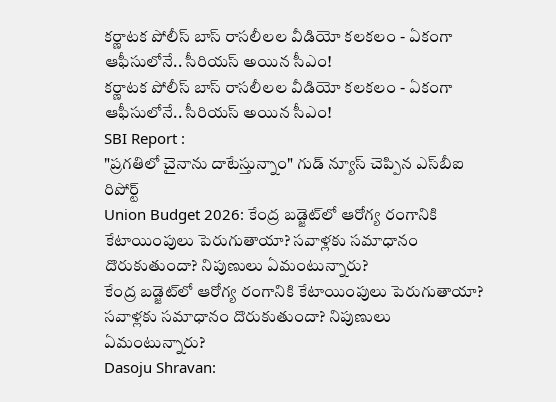కర్ణాటక పోలీస్ బాస్ రాసలీలల వీడియో కలకలం - ఏకంగా ఆఫీసులోనే.. సీరియస్ అయిన సీఎం!
కర్ణాటక పోలీస్ బాస్ రాసలీలల వీడియో కలకలం - ఏకంగా ఆఫీసులోనే.. సీరియస్ అయిన సీఎం!
SBI Report :
"ప్రగతిలో చైనాను దాటేస్తున్నాం" గుడ్ న్యూస్ చెప్పిన ఎస్‌బీఐ రిపోర్ట్
Union Budget 2026: కేంద్ర బడ్జెట్‌లో ఆరోగ్య రంగానికి కేటాయింపులు పెరుగుతాయా? సవాళ్లకు సమాధానం దొరుకుతుందా? నిపుణులు ఏమంటున్నారు?
కేంద్ర బడ్జెట్‌లో ఆరోగ్య రంగానికి కేటాయింపులు పెరుగుతాయా? సవాళ్లకు సమాధానం దొరుకుతుందా? నిపుణులు ఏమంటున్నారు?
Dasoju Shravan: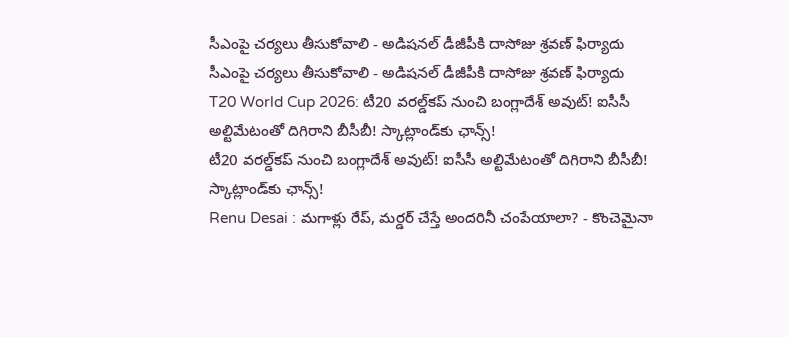సీఎంపై చర్యలు తీసుకోవాలి - అడిషనల్ డీజీపీకి దాసోజు శ్రవణ్ ఫిర్యాదు
సీఎంపై చర్యలు తీసుకోవాలి - అడిషనల్ డీజీపీకి దాసోజు శ్రవణ్ ఫిర్యాదు
T20 World Cup 2026: టీ20 వరల్డ్‌కప్‌ నుంచి బంగ్లాదేశ్‌ అవుట్‌! ఐసీసీ అల్టిమేటంతో దిగిరాని బీసీబీ! స్కాట్లాండ్‌కు ఛాన్స్!
టీ20 వరల్డ్‌కప్‌ నుంచి బంగ్లాదేశ్‌ అవుట్‌! ఐసీసీ అల్టిమేటంతో దిగిరాని బీసీబీ! స్కాట్లాండ్‌కు ఛాన్స్!
Renu Desai : మగాళ్లు రేప్, మర్డర్ చేస్తే అందరినీ చంపేయాలా? - కొంచెమైనా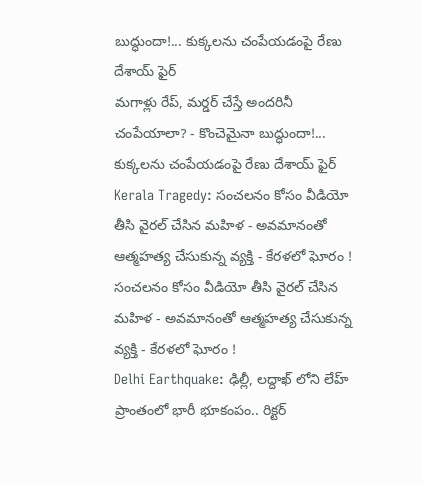బుద్ధుందా!... కుక్కలను చంపేయడంపై రేణు దేశాయ్ ఫైర్
మగాళ్లు రేప్, మర్డర్ చేస్తే అందరినీ చంపేయాలా? - కొంచెమైనా బుద్ధుందా!... కుక్కలను చంపేయడంపై రేణు దేశాయ్ ఫైర్
Kerala Tragedy: సంచలనం కోసం వీడియో తీసి వైరల్ చేసిన మహిళ - అవమానంతో ఆత్మహత్య చేసుకున్న వ్యక్తి - కేరళలో ఘోరం !
సంచలనం కోసం వీడియో తీసి వైరల్ చేసిన మహిళ - అవమానంతో ఆత్మహత్య చేసుకున్న వ్యక్తి - కేరళలో ఘోరం !
Delhi Earthquake: ఢిల్లీ, లద్దాఖ్ లోని లేహ్ ప్రాంతంలో భారీ భూకంపం.. రిక్టర్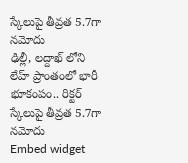స్కేలుపై తీవ్రత 5.7గా నమోదు
ఢిల్లీ, లద్దాఖ్ లోని లేహ్ ప్రాంతంలో భారీ భూకంపం.. రిక్టర్ స్కేలుపై తీవ్రత 5.7గా నమోదు
Embed widget